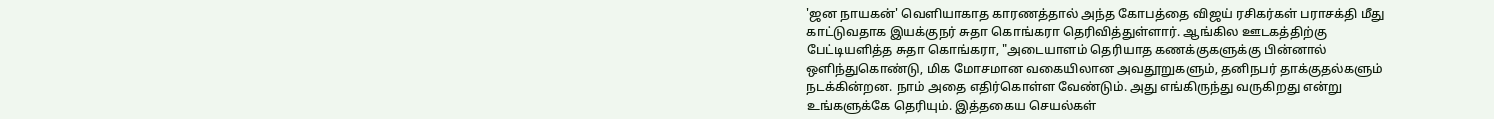'ஜன நாயகன்' வெளியாகாத காரணத்தால் அந்த கோபத்தை விஜய் ரசிகர்கள் பராசக்தி மீது காட்டுவதாக இயக்குநர் சுதா கொங்கரா தெரிவித்துள்ளார். ஆங்கில ஊடகத்திற்கு பேட்டியளித்த சுதா கொங்கரா, "அடையாளம் தெரியாத கணக்குகளுக்கு பின்னால் ஒளிந்துகொண்டு, மிக மோசமான வகையிலான அவதூறுகளும், தனிநபர் தாக்குதல்களும் நடக்கின்றன. நாம் அதை எதிர்கொள்ள வேண்டும். அது எங்கிருந்து வருகிறது என்று உங்களுக்கே தெரியும். இத்தகைய செயல்கள்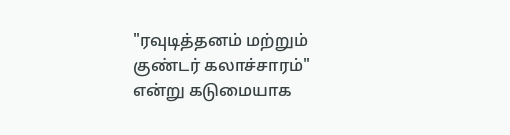"ரவுடித்தனம் மற்றும் குண்டர் கலாச்சாரம்" என்று கடுமையாக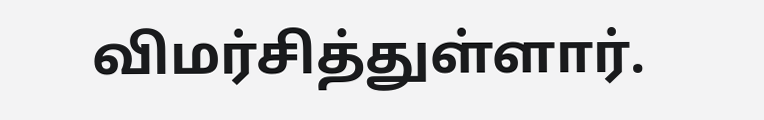விமர்சித்துள்ளார்.